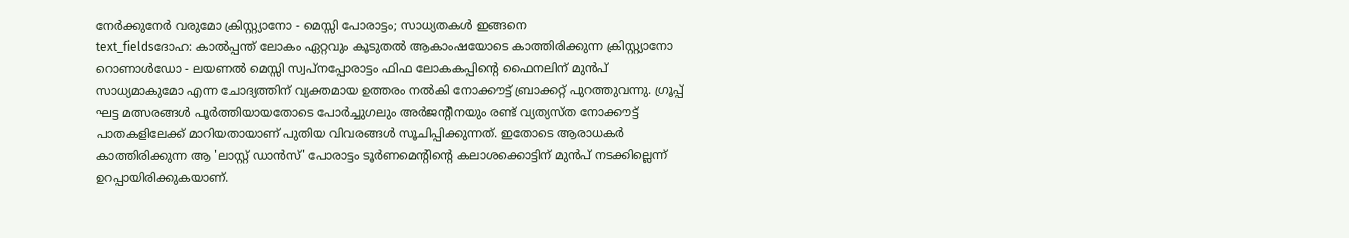നേർക്കുനേർ വരുമോ ക്രിസ്റ്റ്യാനോ - മെസ്സി പോരാട്ടം; സാധ്യതകൾ ഇങ്ങനെ
text_fieldsദോഹ: കാൽപ്പന്ത് ലോകം ഏറ്റവും കൂടുതൽ ആകാംഷയോടെ കാത്തിരിക്കുന്ന ക്രിസ്റ്റ്യാനോ റൊണാൾഡോ - ലയണൽ മെസ്സി സ്വപ്നപ്പോരാട്ടം ഫിഫ ലോകകപ്പിന്റെ ഫൈനലിന് മുൻപ് സാധ്യമാകുമോ എന്ന ചോദ്യത്തിന് വ്യക്തമായ ഉത്തരം നൽകി നോക്കൗട്ട് ബ്രാക്കറ്റ് പുറത്തുവന്നു. ഗ്രൂപ്പ് ഘട്ട മത്സരങ്ങൾ പൂർത്തിയായതോടെ പോർച്ചുഗലും അർജന്റീനയും രണ്ട് വ്യത്യസ്ത നോക്കൗട്ട് പാതകളിലേക്ക് മാറിയതായാണ് പുതിയ വിവരങ്ങൾ സൂചിപ്പിക്കുന്നത്. ഇതോടെ ആരാധകർ കാത്തിരിക്കുന്ന ആ 'ലാസ്റ്റ് ഡാൻസ്' പോരാട്ടം ടൂർണമെന്റിന്റെ കലാശക്കൊട്ടിന് മുൻപ് നടക്കില്ലെന്ന് ഉറപ്പായിരിക്കുകയാണ്.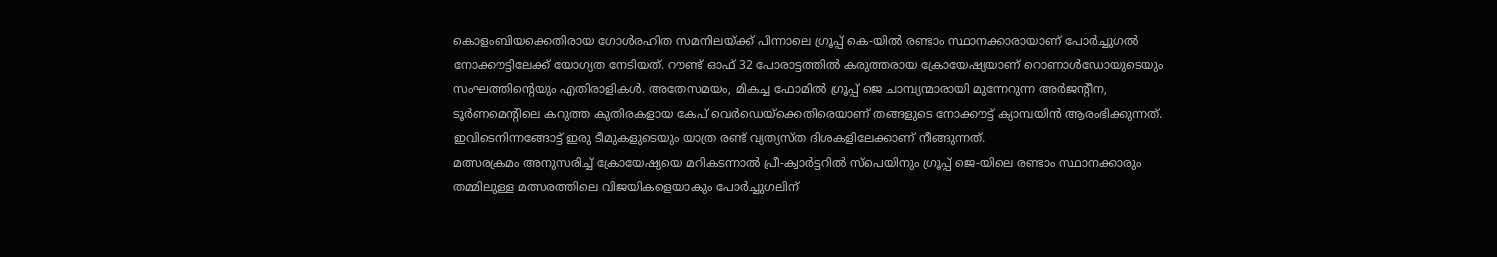കൊളംബിയക്കെതിരായ ഗോൾരഹിത സമനിലയ്ക്ക് പിന്നാലെ ഗ്രൂപ്പ് കെ-യിൽ രണ്ടാം സ്ഥാനക്കാരായാണ് പോർച്ചുഗൽ നോക്കൗട്ടിലേക്ക് യോഗ്യത നേടിയത്. റൗണ്ട് ഓഫ് 32 പോരാട്ടത്തിൽ കരുത്തരായ ക്രോയേഷ്യയാണ് റൊണാൾഡോയുടെയും സംഘത്തിന്റെയും എതിരാളികൾ. അതേസമയം, മികച്ച ഫോമിൽ ഗ്രൂപ്പ് ജെ ചാമ്പ്യന്മാരായി മുന്നേറുന്ന അർജന്റീന, ടൂർണമെന്റിലെ കറുത്ത കുതിരകളായ കേപ് വെർഡെയ്ക്കെതിരെയാണ് തങ്ങളുടെ നോക്കൗട്ട് ക്യാമ്പയിൻ ആരംഭിക്കുന്നത്. ഇവിടെനിന്നങ്ങോട്ട് ഇരു ടീമുകളുടെയും യാത്ര രണ്ട് വ്യത്യസ്ത ദിശകളിലേക്കാണ് നീങ്ങുന്നത്.
മത്സരക്രമം അനുസരിച്ച് ക്രോയേഷ്യയെ മറികടന്നാൽ പ്രീ-ക്വാർട്ടറിൽ സ്പെയിനും ഗ്രൂപ്പ് ജെ-യിലെ രണ്ടാം സ്ഥാനക്കാരും തമ്മിലുള്ള മത്സരത്തിലെ വിജയികളെയാകും പോർച്ചുഗലിന്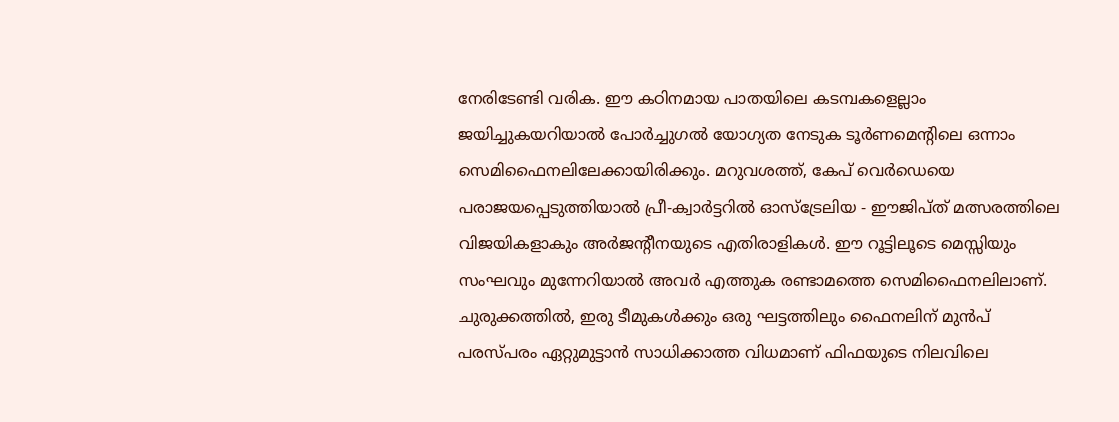നേരിടേണ്ടി വരിക. ഈ കഠിനമായ പാതയിലെ കടമ്പകളെല്ലാം ജയിച്ചുകയറിയാൽ പോർച്ചുഗൽ യോഗ്യത നേടുക ടൂർണമെന്റിലെ ഒന്നാം സെമിഫൈനലിലേക്കായിരിക്കും. മറുവശത്ത്, കേപ് വെർഡെയെ പരാജയപ്പെടുത്തിയാൽ പ്രീ-ക്വാർട്ടറിൽ ഓസ്ട്രേലിയ - ഈജിപ്ത് മത്സരത്തിലെ വിജയികളാകും അർജന്റീനയുടെ എതിരാളികൾ. ഈ റൂട്ടിലൂടെ മെസ്സിയും സംഘവും മുന്നേറിയാൽ അവർ എത്തുക രണ്ടാമത്തെ സെമിഫൈനലിലാണ്.
ചുരുക്കത്തിൽ, ഇരു ടീമുകൾക്കും ഒരു ഘട്ടത്തിലും ഫൈനലിന് മുൻപ് പരസ്പരം ഏറ്റുമുട്ടാൻ സാധിക്കാത്ത വിധമാണ് ഫിഫയുടെ നിലവിലെ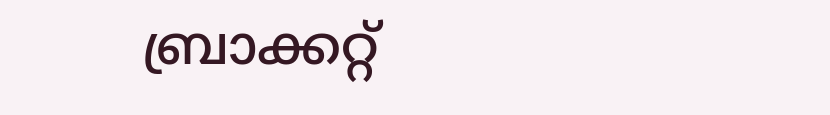ബ്രാക്കറ്റ്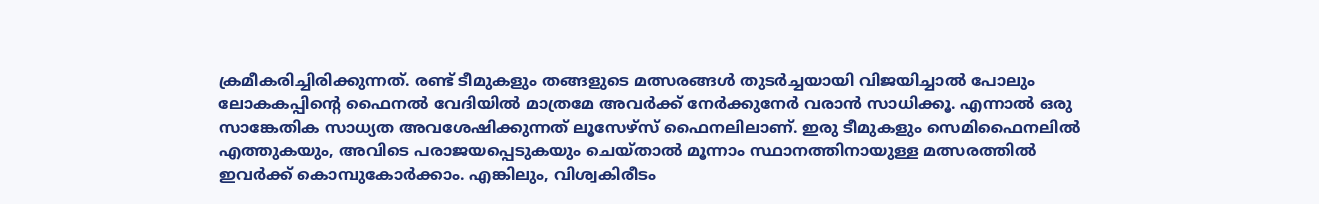ക്രമീകരിച്ചിരിക്കുന്നത്. രണ്ട് ടീമുകളും തങ്ങളുടെ മത്സരങ്ങൾ തുടർച്ചയായി വിജയിച്ചാൽ പോലും ലോകകപ്പിന്റെ ഫൈനൽ വേദിയിൽ മാത്രമേ അവർക്ക് നേർക്കുനേർ വരാൻ സാധിക്കൂ. എന്നാൽ ഒരു സാങ്കേതിക സാധ്യത അവശേഷിക്കുന്നത് ലൂസേഴ്സ് ഫൈനലിലാണ്. ഇരു ടീമുകളും സെമിഫൈനലിൽ എത്തുകയും, അവിടെ പരാജയപ്പെടുകയും ചെയ്താൽ മൂന്നാം സ്ഥാനത്തിനായുള്ള മത്സരത്തിൽ ഇവർക്ക് കൊമ്പുകോർക്കാം. എങ്കിലും, വിശ്വകിരീടം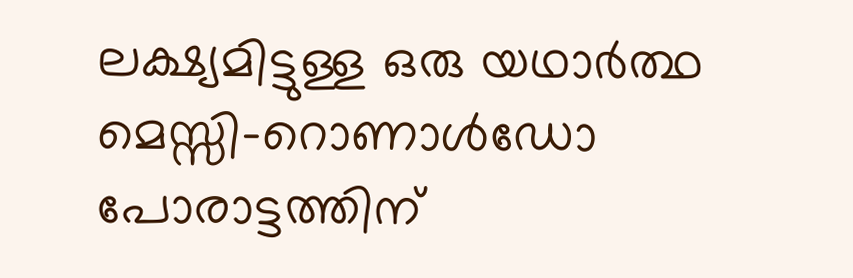ലക്ഷ്യമിട്ടുള്ള ഒരു യഥാർത്ഥ മെസ്സി-റൊണാൾഡോ പോരാട്ടത്തിന്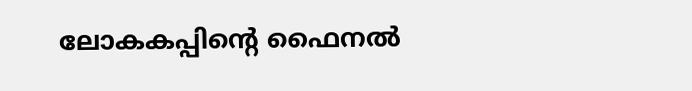ലോകകപ്പിന്റെ ഫൈനൽ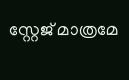സ്റ്റേജ് മാത്രമേ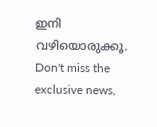ഇനി വഴിയൊരുക്കൂ.
Don't miss the exclusive news,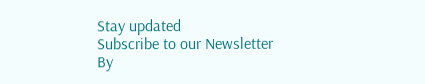Stay updated
Subscribe to our Newsletter
By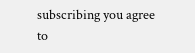subscribing you agree to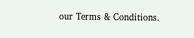our Terms & Conditions.